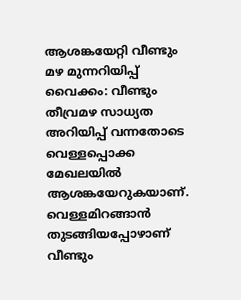ആശങ്കയേറ്റി വീണ്ടും മഴ മുന്നറിയിപ്പ്
വൈക്കം: വീണ്ടും തീവ്രമഴ സാധ്യത അറിയിപ്പ് വന്നതോടെ വെള്ളപ്പൊക്ക മേഖലയിൽ ആശങ്കയേറുകയാണ്. വെള്ളമിറങ്ങാൻ തുടങ്ങിയപ്പോഴാണ് വീണ്ടും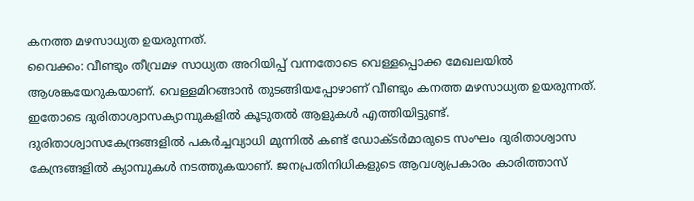കനത്ത മഴസാധ്യത ഉയരുന്നത്.
വൈക്കം: വീണ്ടും തീവ്രമഴ സാധ്യത അറിയിപ്പ് വന്നതോടെ വെള്ളപ്പൊക്ക മേഖലയിൽ ആശങ്കയേറുകയാണ്. വെള്ളമിറങ്ങാൻ തുടങ്ങിയപ്പോഴാണ് വീണ്ടും കനത്ത മഴസാധ്യത ഉയരുന്നത്. ഇതോടെ ദുരിതാശ്വാസക്യാമ്പുകളിൽ കൂടുതൽ ആളുകൾ എത്തിയിട്ടുണ്ട്.
ദുരിതാശ്വാസകേന്ദ്രങ്ങളിൽ പകർച്ചവ്യാധി മുന്നിൽ കണ്ട് ഡോക്ടർമാരുടെ സംഘം ദുരിതാശ്വാസ കേന്ദ്രങ്ങളിൽ ക്യാമ്പുകൾ നടത്തുകയാണ്. ജനപ്രതിനിധികളുടെ ആവശ്യപ്രകാരം കാരിത്താസ്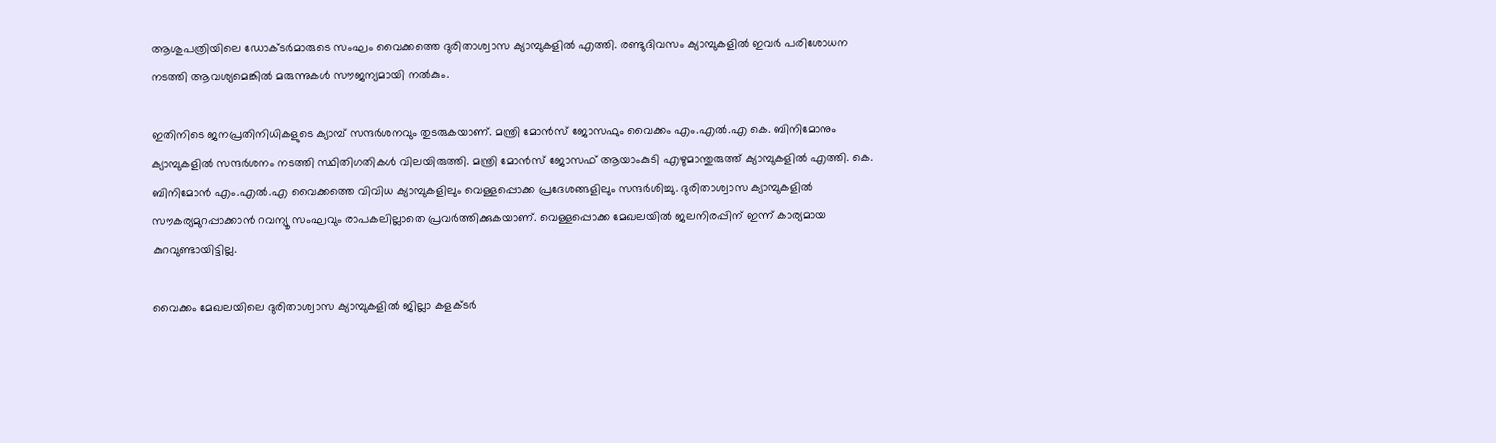ആശുപത്രിയിലെ ഡോക്ടർമാരുടെ സംഘം വൈക്കത്തെ ദുരിതാശ്വാസ ക്യാമ്പുകളിൽ എത്തി. രണ്ടുദിവസം ക്യാമ്പുകളിൽ ഇവർ പരിശോധന നടത്തി ആവശ്യമെങ്കിൽ മരുന്നുകൾ സൗജന്യമായി നൽകും.

ഇതിനിടെ ജനപ്രതിനിധികളുടെ ക്യാമ്പ് സന്ദർശനവും തുടരുകയാണ്. മന്ത്രി മോൻസ് ജോസഫും വൈക്കം എം.എൽ.എ കെ. ബിനിമോനും ക്യാമ്പുകളിൽ സന്ദർശനം നടത്തി സ്ഥിതിഗതികൾ വിലയിരുത്തി. മന്ത്രി മോൻസ് ജോസഫ് ആയാംകുടി എഴുമാന്തുരുത്ത് ക്യാമ്പുകളിൽ എത്തി. കെ. ബിനിമോൻ എം.എൽ.എ വൈക്കത്തെ വിവിധ ക്യാമ്പുകളിലും വെള്ളപ്പൊക്ക പ്രദേശങ്ങളിലും സന്ദർശിച്ചു. ദുരിതാശ്വാസ ക്യാമ്പുകളിൽ സൗകര്യമുറപ്പാക്കാൻ റവന്യൂ സംഘവും രാപകലില്ലാതെ പ്രവർത്തിക്കുകയാണ്. വെള്ളപ്പൊക്ക മേഖലയിൽ ജലനിരപ്പിന് ഇന്ന് കാര്യമായ കുറവുണ്ടായിട്ടില്ല.

വൈക്കം മേഖലയിലെ ദുരിതാശ്വാസ ക്യാമ്പുകളിൽ ജില്ലാ കളക്ടർ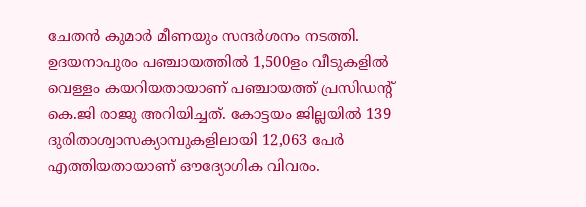ചേതൻ കുമാർ മീണയും സന്ദർശനം നടത്തി. ഉദയനാപുരം പഞ്ചായത്തിൽ 1,500ളം വീടുകളിൽ വെള്ളം കയറിയതായാണ് പഞ്ചായത്ത് പ്രസിഡൻ്റ് കെ.ജി രാജു അറിയിച്ചത്. കോട്ടയം ജില്ലയിൽ 139 ദുരിതാശ്വാസക്യാമ്പുകളിലായി 12,063 പേർ എത്തിയതായാണ് ഔദ്യോഗിക വിവരം.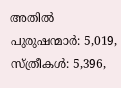അതിൽ പുരുഷന്മാർ: 5,019, സ്ത്രീകൾ: 5,396,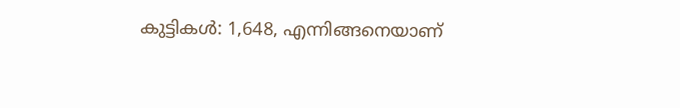കുട്ടികൾ: 1,648, എന്നിങ്ങനെയാണ്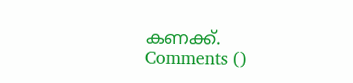കണക്ക്.
Comments ()